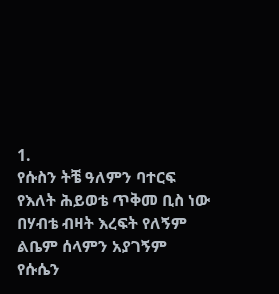1.
የሱስን ትቼ ዓለምን ባተርፍ
የእለት ሕይወቴ ጥቅመ ቢስ ነው
በሃብቴ ብዛት እረፍት የለኝም
ልቤም ሰላምን አያገኝም
የሱሴን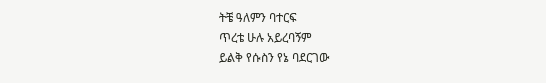ትቼ ዓለምን ባተርፍ
ጥረቴ ሁሉ አይረባኝም
ይልቅ የሱስን የኔ ባደርገው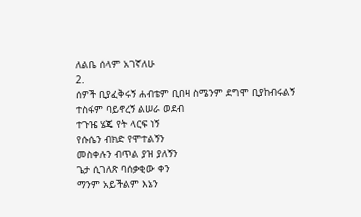ለልቤ ሰላም አገኛለሁ
2.
ሰዎች ቢያፈቅሩኝ ሐብቴም ቢበዛ ስሜንም ደግሞ ቢያከብሩልኝ
ተስፋም ባይኖረኝ ልሠራ ወደብ
ተጉዤ ሄጄ የት ላርፍ ነኝ
የሱሴን ብክድ የሞተልኝን
መስቀሉን ብጥል ያዝ ያለኝን
ጌታ ሲገለጽ ባሰቃቂው ቀን
ማንም አይችልም እኔን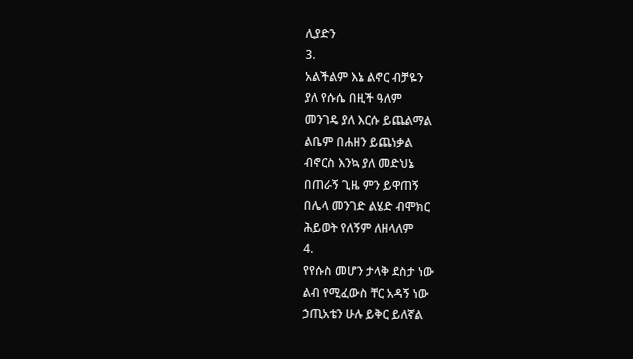ሊያድን
3.
አልችልም እኔ ልኖር ብቻዬን
ያለ የሱሴ በዚች ዓለም
መንገዴ ያለ እርሱ ይጨልማል
ልቤም በሐዘን ይጨነቃል
ብኖርስ እንኳ ያለ መድህኔ
በጠራኝ ጊዜ ምን ይዋጠኝ
በሌላ መንገድ ልሄድ ብሞክር
ሕይወት የለኝም ለዘላለም
4.
የየሱስ መሆን ታላቅ ደስታ ነው
ልብ የሚፈውስ ቸር አዳኝ ነው
ኃጢአቴን ሁሉ ይቅር ይለኛል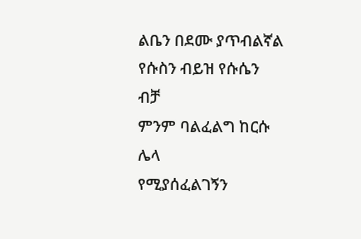ልቤን በደሙ ያጥብልኛል
የሱስን ብይዝ የሱሴን ብቻ
ምንም ባልፈልግ ከርሱ ሌላ
የሚያሰፈልገኝን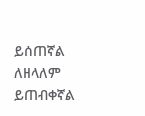ይሰጠኛል
ለዘላለም ይጠብቀኛል